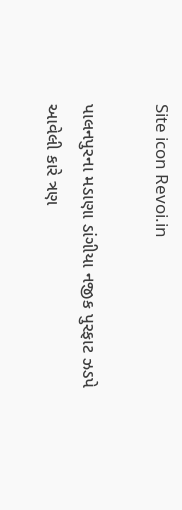Site icon Revoi.in

પાલનપુરના મડાણા ડાંગીયા નજીક પુરફાટ ઝડપે આવેલી કારે ત્રણ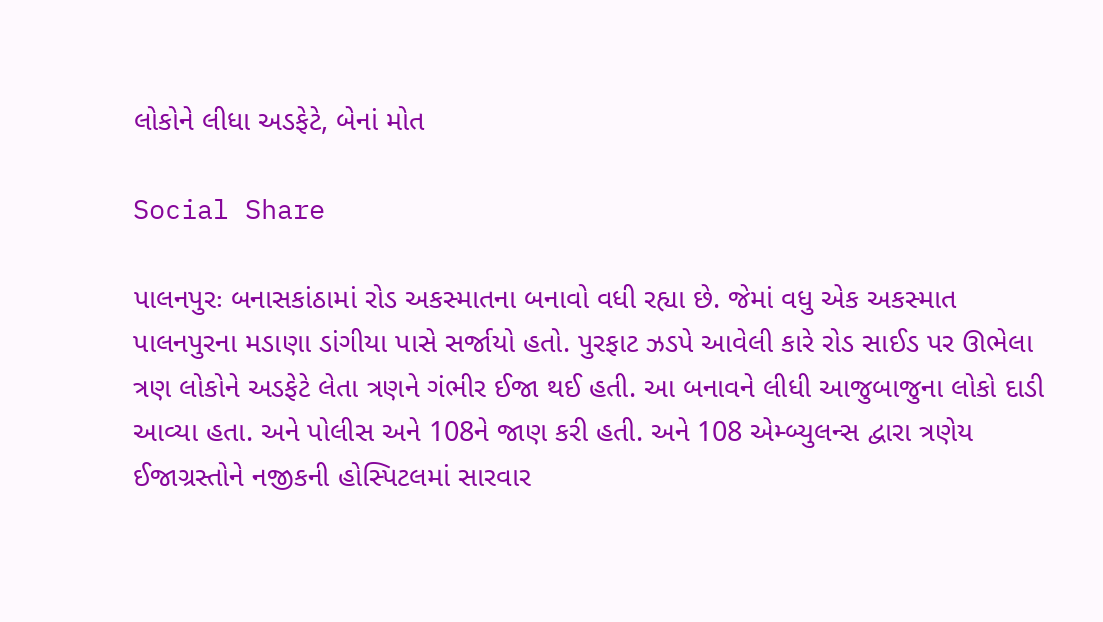લોકોને લીધા અડફેટે, બેનાં મોત

Social Share

પાલનપુરઃ બનાસકાંઠામાં રોડ અકસ્માતના બનાવો વધી રહ્યા છે. જેમાં વધુ એક અકસ્માત પાલનપુરના મડાણા ડાંગીયા પાસે સર્જાયો હતો. પુરફાટ ઝડપે આવેલી કારે રોડ સાઈડ પર ઊભેલા ત્રણ લોકોને અડફેટે લેતા ત્રણને ગંભીર ઈજા થઈ હતી. આ બનાવને લીધી આજુબાજુના લોકો દાડી આવ્યા હતા. અને પોલીસ અને 108ને જાણ કરી હતી. અને 108 એમ્બ્યુલન્સ દ્વારા ત્રણેય ઈજાગ્રસ્તોને નજીકની હોસ્પિટલમાં સારવાર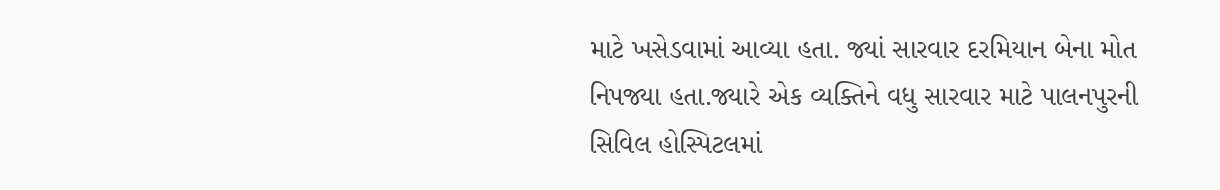માટે ખસેડવામાં આવ્યા હતા. જ્યાં સારવાર દરમિયાન બેના મોત નિપજ્યા હતા.જ્યારે એક વ્યક્તિને વધુ સારવાર માટે પાલનપુરની સિવિલ હોસ્પિટલમાં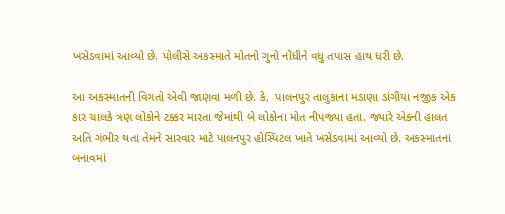ખસેડવામાં આવ્યો છે. પોલીસે અકસ્માતે મોતનો ગુનો નોંધીને વધુ તપાસ હાથ ધરી છે.

આ અકસ્માતની વિગતો એવી જાણવા મળી છે. કે,  પાલનપુર તાલુકાના મડાણા ડાંગીયા નજીક એક કાર ચાલકે ત્રણ લોકોને ટક્કર મારતા જેમાંથી બે લોકોના મોત નીપજ્યા હતા. જ્યારે એકની હાલત અતિ ગંભીર થતા તેમને સારવાર માટે પાલનપુર હોસ્પિટલ ખાતે ખસેડવામાં આવ્યો છે. અકસ્માતના બનાવમાં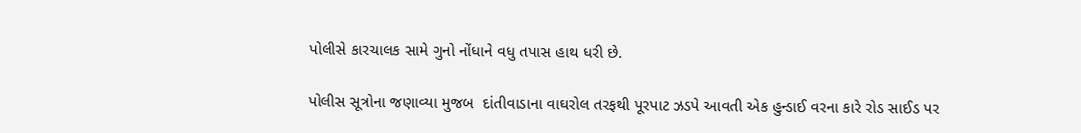પોલીસે કારચાલક સામે ગુનો નોંધાને વધુ તપાસ હાથ ધરી છે.

પોલીસ સૂત્રોના જણાવ્યા મુજબ  દાંતીવાડાના વાઘરોલ તરફથી પૂરપાટ ઝડપે આવતી એક હુન્ડાઈ વરના કારે રોડ સાઈડ પર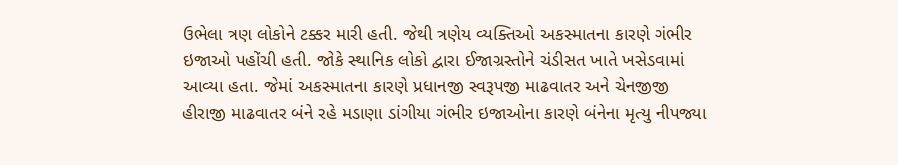ઉભેલા ત્રણ લોકોને ટક્કર મારી હતી. જેથી ત્રણેય વ્યક્તિઓ અકસ્માતના કારણે ગંભીર ઇજાઓ પહોંચી હતી. જોકે સ્થાનિક લોકો દ્વારા ઈજાગ્રસ્તોને ચંડીસત ખાતે ખસેડવામાં આવ્યા હતા. જેમાં અકસ્માતના કારણે પ્રધાનજી સ્વરૂપજી માઢવાતર અને ચેનજીજી હીરાજી માઢવાતર બંને રહે મડાણા ડાંગીયા ગંભીર ઇજાઓના કારણે બંનેના મૃત્યુ નીપજ્યા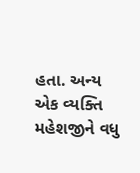હતા. અન્ય એક વ્યક્તિ મહેશજીને વધુ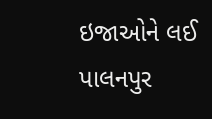ઇજાઓને લઈ પાલનપુર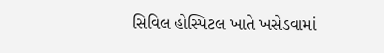સિવિલ હોસ્પિટલ ખાતે ખસેડવામાં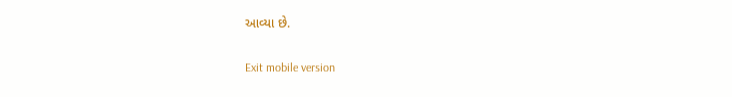આવ્યા છે.

Exit mobile version